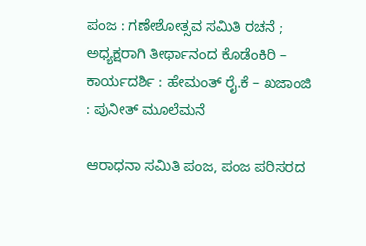ಪಂಜ : ಗಣೇಶೋತ್ಸವ ಸಮಿತಿ ರಚನೆ ; ಅಧ್ಯಕ್ಷರಾಗಿ ತೀರ್ಥಾನಂದ ಕೊಡೆಂಕಿರಿ – ಕಾರ್ಯದರ್ಶಿ : ಹೇಮಂತ್ ರೈ.ಕೆ – ಖಜಾಂಜಿ : ಪುನೀತ್ ಮೂಲೆಮನೆ

ಆರಾಧನಾ ಸಮಿತಿ ಪಂಜ, ಪಂಜ ಪರಿಸರದ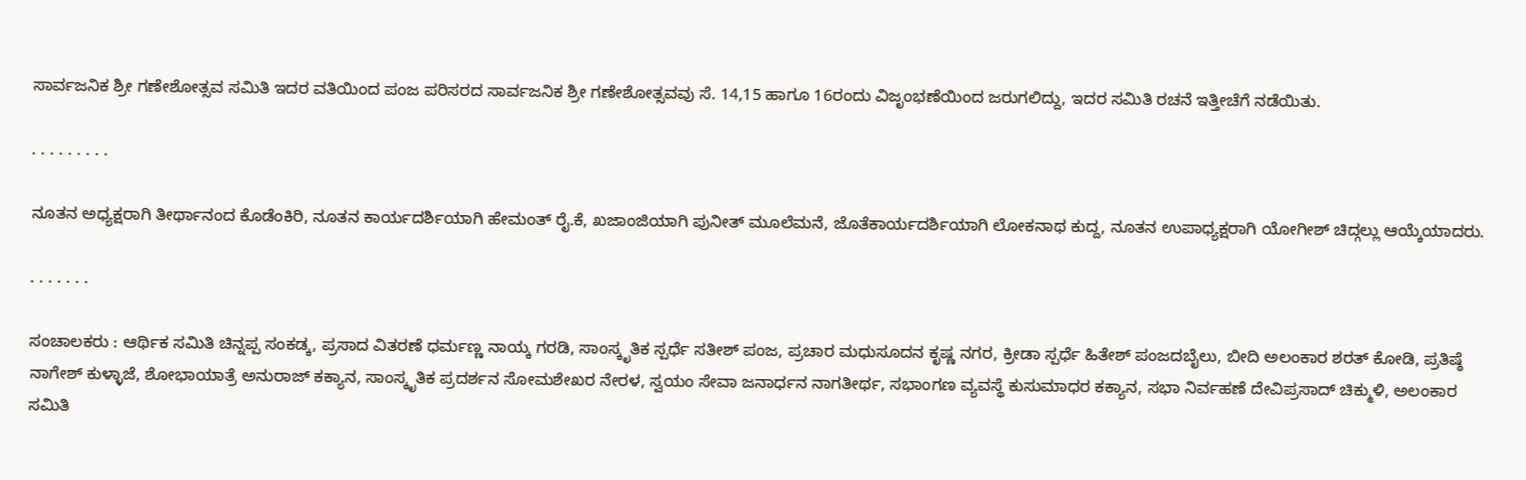ಸಾರ್ವಜನಿಕ ಶ್ರೀ ಗಣೇಶೋತ್ಸವ ಸಮಿತಿ ಇದರ ವತಿಯಿಂದ ಪಂಜ ಪರಿಸರದ ಸಾರ್ವಜನಿಕ ಶ್ರೀ ಗಣೇಶೋತ್ಸವವು ಸೆ. 14,15 ಹಾಗೂ 16ರಂದು ವಿಜೃಂಭಣೆಯಿಂದ ಜರುಗಲಿದ್ದು, ಇದರ ಸಮಿತಿ ರಚನೆ ಇತ್ತೀಚೆಗೆ ನಡೆಯಿತು.

. . . . . . . . .

ನೂತನ ಅಧ್ಯಕ್ಷರಾಗಿ ತೀರ್ಥಾನಂದ ಕೊಡೆಂಕಿರಿ, ನೂತನ ಕಾರ್ಯದರ್ಶಿಯಾಗಿ ಹೇಮಂತ್ ರೈ.ಕೆ, ಖಜಾಂಜಿಯಾಗಿ ಪುನೀತ್ ಮೂಲೆಮನೆ, ಜೊತೆಕಾರ್ಯದರ್ಶಿಯಾಗಿ ಲೋಕನಾಥ ಕುದ್ದ, ನೂತನ ಉಪಾಧ್ಯಕ್ಷರಾಗಿ ಯೋಗೀಶ್ ಚಿದ್ಗಲ್ಲು ಆಯ್ಕೆಯಾದರು.

. . . . . . .

ಸಂಚಾಲಕರು : ಆರ್ಥಿಕ ಸಮಿತಿ ಚಿನ್ನಪ್ಪ ಸಂಕಡ್ಕ, ಪ್ರಸಾದ ವಿತರಣೆ ಧರ್ಮಣ್ಣ ನಾಯ್ಕ ಗರಡಿ, ಸಾಂಸ್ಕೃತಿಕ ಸ್ಪರ್ಧೆ ಸತೀಶ್ ಪಂಜ, ಪ್ರಚಾರ ಮಧುಸೂದನ ಕೃಷ್ಣ ನಗರ, ಕ್ರೀಡಾ ಸ್ಪರ್ಧೆ ಹಿತೇಶ್ ಪಂಜದಬೈಲು, ಬೀದಿ ಅಲಂಕಾರ ಶರತ್ ಕೋಡಿ, ಪ್ರತಿಷ್ಠೆ ನಾಗೇಶ್ ಕುಳ್ಳಾಜೆ, ಶೋಭಾಯಾತ್ರೆ ಅನುರಾಜ್ ಕಕ್ಯಾನ, ಸಾಂಸ್ಕೃತಿಕ ಪ್ರದರ್ಶನ ಸೋಮಶೇಖರ ನೇರಳ, ಸ್ವಯಂ ಸೇವಾ ಜನಾರ್ಧನ ನಾಗತೀರ್ಥ, ಸಭಾಂಗಣ ವ್ಯವಸ್ಥೆ ಕುಸುಮಾಧರ ಕಕ್ಯಾನ, ಸಭಾ ನಿರ್ವಹಣೆ ದೇವಿಪ್ರಸಾದ್ ಚಿಕ್ಮುಳಿ, ಅಲಂಕಾರ ಸಮಿತಿ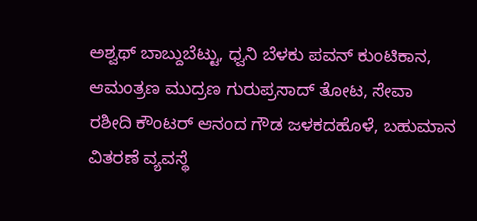ಅಶ್ವಥ್ ಬಾಬ್ದುಬೆಟ್ಟು, ಧ್ವನಿ ಬೆಳಕು ಪವನ್ ಕುಂಟಿಕಾನ, ಆಮಂತ್ರಣ ಮುದ್ರಣ ಗುರುಪ್ರಸಾದ್ ತೋಟ, ಸೇವಾ ರಶೀದಿ ಕೌಂಟರ್ ಆನಂದ ಗೌಡ ಜಳಕದಹೊಳೆ, ಬಹುಮಾನ ವಿತರಣೆ ವ್ಯವಸ್ಥೆ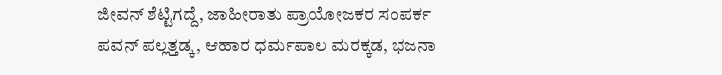ಜೀವನ್ ಶೆಟ್ಟಿಗದ್ದೆ, ಜಾಹೀರಾತು ಪ್ರಾಯೋಜಕರ ಸಂಪರ್ಕ ಪವನ್ ಪಲ್ಲತ್ತಡ್ಕ, ಆಹಾರ ಧರ್ಮಪಾಲ ಮರಕ್ಕಡ, ಭಜನಾ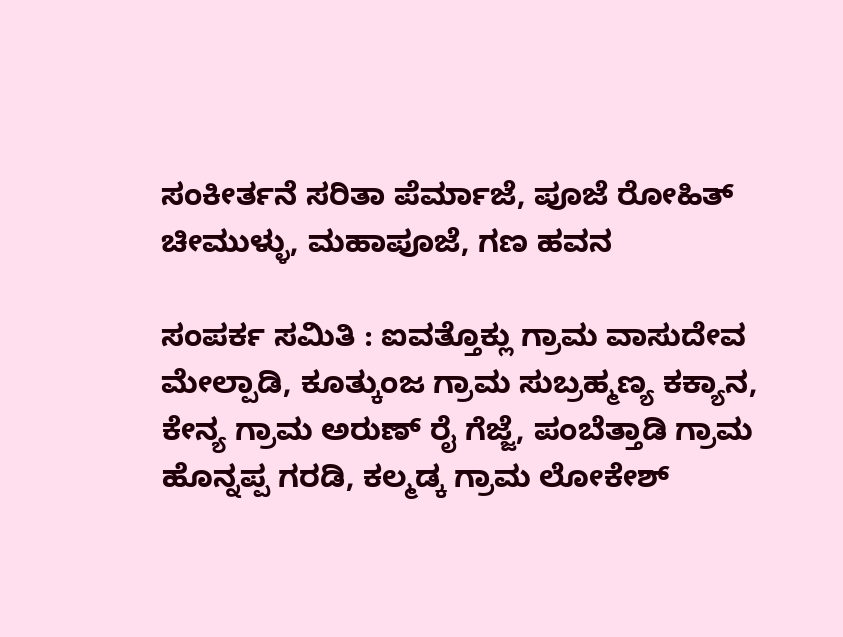ಸಂಕೀರ್ತನೆ ಸರಿತಾ ಪೆರ್ಮಾಜೆ, ಪೂಜೆ ರೋಹಿತ್ ಚೀಮುಳ್ಳು, ಮಹಾಪೂಜೆ, ಗಣ ಹವನ

ಸಂಪರ್ಕ ಸಮಿತಿ : ಐವತ್ತೊಕ್ಲು ಗ್ರಾಮ ವಾಸುದೇವ ಮೇಲ್ಪಾಡಿ, ಕೂತ್ಕುಂಜ ಗ್ರಾಮ ಸುಬ್ರಹ್ಮಣ್ಯ ಕಕ್ಯಾನ, ಕೇನ್ಯ ಗ್ರಾಮ ಅರುಣ್ ರೈ ಗೆಜ್ಜೆ, ಪಂಬೆತ್ತಾಡಿ ಗ್ರಾಮ ಹೊನ್ನಪ್ಪ ಗರಡಿ, ಕಲ್ಮಡ್ಕ ಗ್ರಾಮ ಲೋಕೇಶ್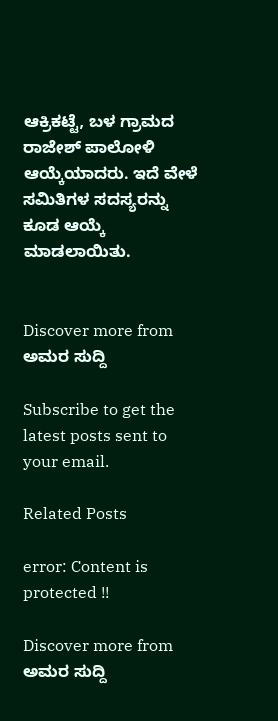ಆಕ್ರಿಕಟ್ಟೆ, ಬಳ ಗ್ರಾಮದ ರಾಜೇಶ್ ಪಾಲೋಳಿ ಆಯ್ಕೆಯಾದರು. ಇದೆ ವೇಳೆ ಸಮಿತಿಗಳ ಸದಸ್ಯರನ್ನು ಕೂಡ ಆಯ್ಕೆ ಮಾಡಲಾಯಿತು.


Discover more from ಅಮರ ಸುದ್ದಿ

Subscribe to get the latest posts sent to your email.

Related Posts

error: Content is protected !!

Discover more from ಅಮರ ಸುದ್ದಿ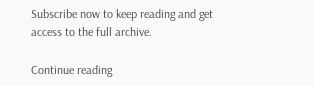Subscribe now to keep reading and get access to the full archive.

Continue reading